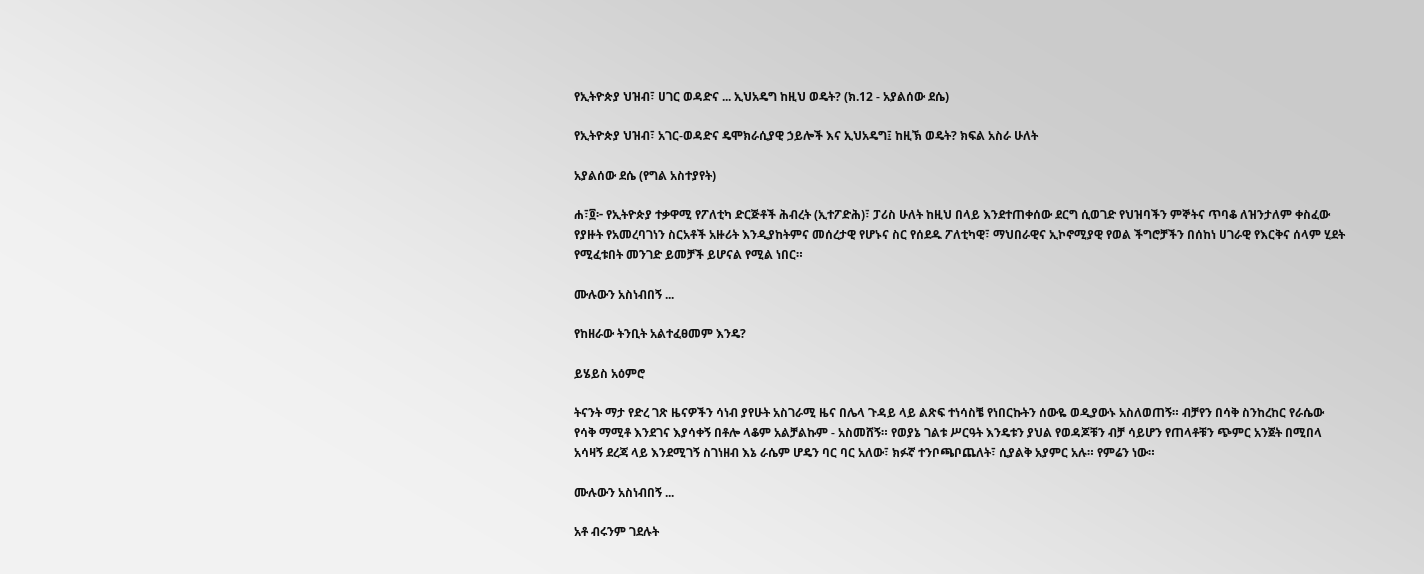የኢትዮጵያ ህዝብ፣ ሀገር ወዳድና ... ኢህአዴግ ከዚህ ወዴት? (ክ.12 - አያልሰው ደሴ)

የኢትዮጵያ ህዝብ፣ አገር-ወዳድና ዴሞክራሲያዊ ኃይሎች እና ኢህአዴግ፤ ከዚኽ ወዴት? ክፍል አስራ ሁለት

አያልሰው ደሴ (የግል አስተያየት)

ሐ፣፬፦ የኢትዮጵያ ተቃዋሚ የፖለቲካ ድርጅቶች ሕብረት (ኢተፖድሕ)፣ ፓሪስ ሁለት ከዚህ በላይ እንደተጠቀሰው ደርግ ሲወገድ የህዝባችን ምኞትና ጥባቆ ለዝንታለም ቀስፈው የያዙት የአመረባገነን ስርአቶች አዙሪት እንዲያከትምና መሰረታዊ የሆኑና ስር የሰደዱ ፖለቲካዊ፣ ማህበራዊና ኢኮኖሚያዊ የወል ችግሮቻችን በሰከነ ሀገራዊ የእርቅና ሰላም ሂደት የሚፈቱበት መንገድ ይመቻች ይሆናል የሚል ነበር።

ሙሉውን አስነብበኝ ...

የከዘራው ትንቢት አልተፈፀመም እንዴ?

ይሄይስ አዕምሮ

ትናንት ማታ የድረ ገጽ ዜናዎችን ሳነብ ያየሁት አስገራሚ ዜና በሌላ ጉዳይ ላይ ልጽፍ ተነሳስቼ የነበርኩትን ሰውዬ ወዲያውኑ አስለወጠኝ። ብቻየን በሳቅ ስንከረከር የራሴው የሳቅ ማሚቶ እንደገና እያሳቀኝ በቶሎ ላቆም አልቻልኩም - አስመሸኝ። የወያኔ ገልቱ ሥርዓት እንዴቱን ያህል የወዳጆቹን ብቻ ሳይሆን የጠላቶቹን ጭምር አንጀት በሚበላ አሳዛኝ ደረጃ ላይ እንደሚገኝ ስገነዘብ እኔ ራሴም ሆዴን ባር ባር አለው፣ ክፉኛ ተንቦጫቦጨለት፣ ሲያልቅ አያምር አሉ። የምሬን ነው።

ሙሉውን አስነብበኝ ...

አቶ ብሩንም ገደሉት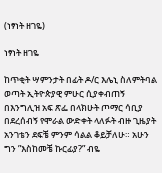(ነፃነት ዘገዬ)

ነፃነት ዘገዬ

ከጥቂት ሣምንታት በፊት ዶ/ር እሌኒ ስለምትባል ወጣት ኢትዮጵያዊ ምሁር ሲያቀብጠኝ በእንግሊዝ አፍ ጽፌ በላክሁት ጦማር ሳቢያ በደረሰብኝ የሞራል ውድቀት ላለፉት ብዙ ጊዜያት አንገቴን ደፍቼ ምንም ሳልል ቆይቻለሁ። አሁን ግን ”እስከመቼ ኩርፊያ?” ብዬ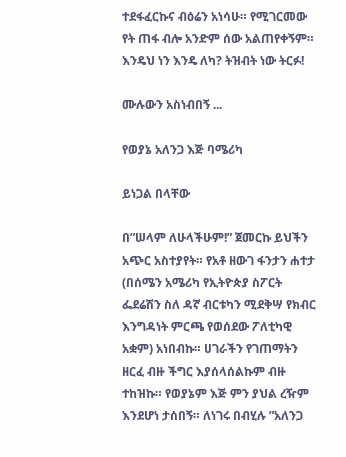ተደፋፈርኩና ብዕሬን አነሳሁ። የሚገርመው የት ጠፋ ብሎ አንድም ሰው አልጠየቀኝም። እንዴህ ነን እንዴ ለካ? ትዝብት ነው ትርፉ!

ሙሉውን አስነብበኝ ...

የወያኔ አለንጋ እጅ ባሜሪካ

ይነጋል በላቸው

በ”ሠላም ለሁላችሁም!” ጀመርኩ ይህችን አጭር አስተያየት። የአቶ ዘውገ ፋንታን ሐተታ (በሰሜን አሜሪካ የኢትዮጵያ ስፖርት ፌደሬሽን ስለ ዳኛ ብርቱካን ሚደቅሣ የክብር እንግዳነት ምርጫ የወሰደው ፖለቲካዊ አቋም) አነበብኩ። ሀገራችን የገጠማትን ዘርፈ ብዙ ችግር እያሰላሰልኩም ብዙ ተከዝኩ። የወያኔም እጅ ምን ያህል ረዥም እንደሆነ ታሰበኝ። ለነገሩ በብሂሉ ”አለንጋ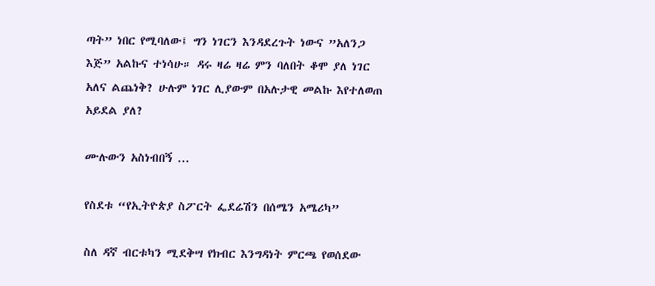ጣት” ነበር የሚባለው፤ ግን ነገርን እንዳደረጉት ነውና ”አለንጋ እጅ” አልኩና ተነሳሁ። ዳሩ ዛሬ ዛሬ ምን ባለበት ቆሞ ያለ ነገር አለና ልጨነቅ? ሁሉም ነገር ሊያውም በአሉታዊ መልኩ እየተለወጠ አይደል ያለ?

ሙሉውን አስነብበኝ ...

የስደቱ “የኢትዮጵያ ስፖርት ፌደሬሽን በሰሜን አሜሪካ”

ስለ ዳኛ ብርቱካን ሚደቅሣ የክብር እንግዳነት ምርጫ የወሰደው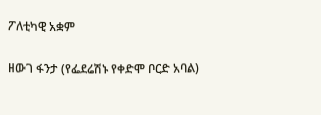ፖለቲካዊ አቋም

ዘውገ ፋንታ (የፌደሬሽኑ የቀድሞ ቦርድ አባል)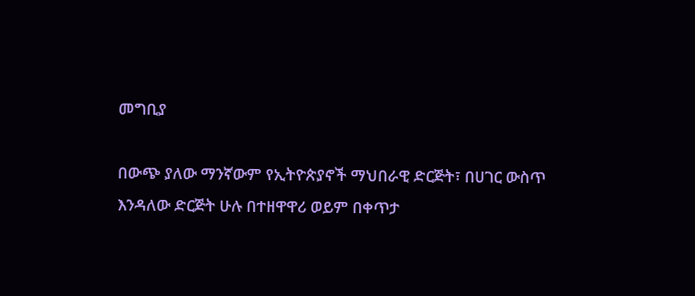መግቢያ

በውጭ ያለው ማንኛውም የኢትዮጵያኖች ማህበራዊ ድርጅት፣ በሀገር ውስጥ እንዳለው ድርጅት ሁሉ በተዘዋዋሪ ወይም በቀጥታ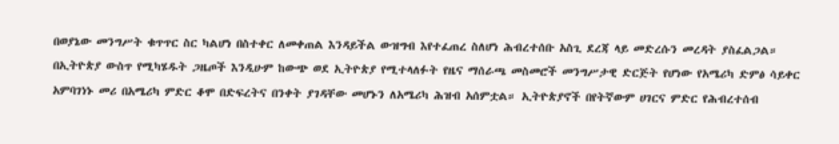በወያኔው መንግሥት ቁጥጥር ስር ካልሆነ በስተቀር ለመቀጠል እንዳይችል ውዝግብ እየተፈጠረ ስለሆነ ሕብረተሰቡ አስጊ ደረጃ ላይ መድረሱን መረዳት ያስፈልጋል። በኢትዮጵያ ውስጥ የሚካሄዱት ጋዜጦች እንዲሁም ከውጭ ወደ ኢትዮጵያ የሚተላለፉት የዜና ማሰራጫ መስመሮች መንግሥታዊ ድርጅት የሆነው የአሜሪካ ድምፅ ሳይቀር አምባገነኑ መሪ በአሜሪካ ምድር ቆሞ በድፍረትና በንቀት ያገዳቸው መሆኑን ለአሜሪካ ሕዝብ አሰምቷል። ኢትዮጵያኖች በየትኛውም ሀገርና ምድር የሕብረተሰብ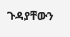ጉዳያቸውን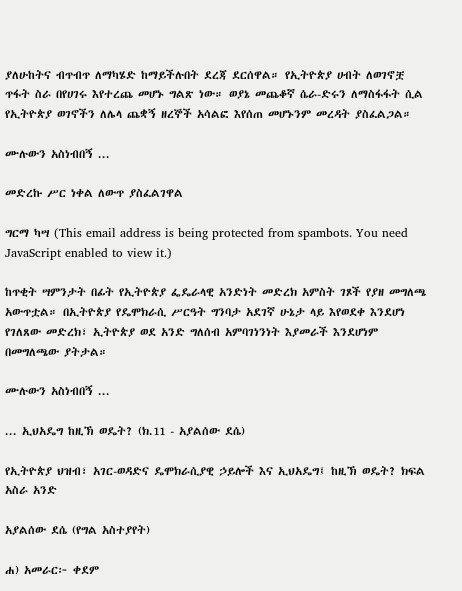ያለሁከትና ብጥብጥ ለማካሄድ ከማይችሉበት ደረጃ ደርሰዋል። የኢትዮጵያ ሀብት ለወገኖቿ ጥፋት ስራ በየሀገሩ እየተረጨ መሆኑ ግልጽ ነው። ወያኔ መጨቆኛ ሴራ-ድሩን ለማስፋፋት ሲል የኢትዮጵያ ወገኖችን ለሌላ ጨቋኝ ዘረኞች አሳልፎ እየሰጠ መሆኑንም መረዳት ያስፈልጋል።

ሙሉውን አስነብበኝ ...

መድረኩ ሥር ነቀል ለውጥ ያስፈልገዋል

ግርማ ካሣ (This email address is being protected from spambots. You need JavaScript enabled to view it.)

ከጥቂት ሣምንታት በፊት የኢትዮጵያ ፌዴራላዊ አንድነት መድረክ አምስት ገጾች የያዘ መግለጫ አውጥቷል። በኢትዮጵያ የዴሞክራሲ ሥርዓት ግንባታ አደገኛ ሁኔታ ላይ እየወደቀ እንደሆነ የገለጸው መድረክ፣ ኢትዮጵያ ወደ አንድ ግለሰብ አምባገነንነት እያመራች እንደሆነም በመግለጫው ያትታል።

ሙሉውን አስነብበኝ ...

... ኢህአዴግ ከዚኽ ወዴት? (ክ.11 - አያልሰው ደሴ)

የኢትዮጵያ ህዝብ፣ አገር-ወዳድና ዴሞክራሲያዊ ኃይሎች እና ኢህአዴግ፤ ከዚኽ ወዴት? ክፍል አስራ አንድ

አያልሰው ደሴ (የግል አስተያየት)

ሐ) አመራር፦ ቀደም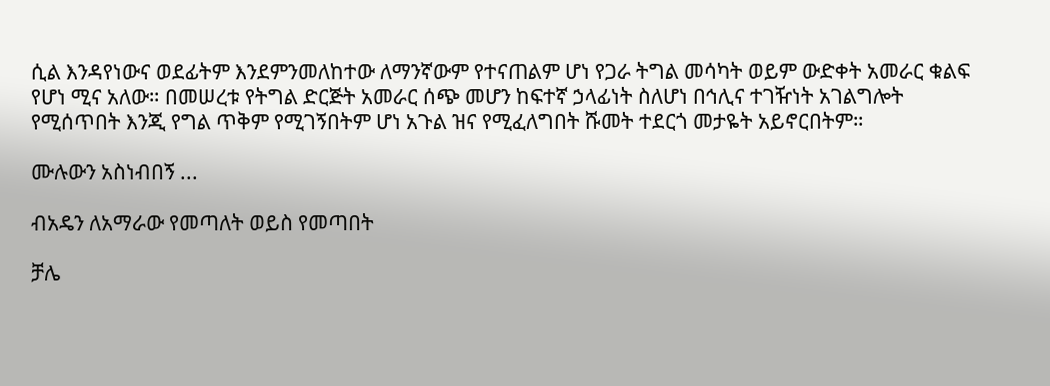ሲል እንዳየነውና ወደፊትም እንደምንመለከተው ለማንኛውም የተናጠልም ሆነ የጋራ ትግል መሳካት ወይም ውድቀት አመራር ቁልፍ የሆነ ሚና አለው። በመሠረቱ የትግል ድርጅት አመራር ሰጭ መሆን ከፍተኛ ኃላፊነት ስለሆነ በኅሊና ተገዥነት አገልግሎት የሚሰጥበት እንጂ የግል ጥቅም የሚገኝበትም ሆነ አጉል ዝና የሚፈለግበት ሹመት ተደርጎ መታዬት አይኖርበትም።

ሙሉውን አስነብበኝ ...

ብአዴን ለአማራው የመጣለት ወይስ የመጣበት

ቻሌ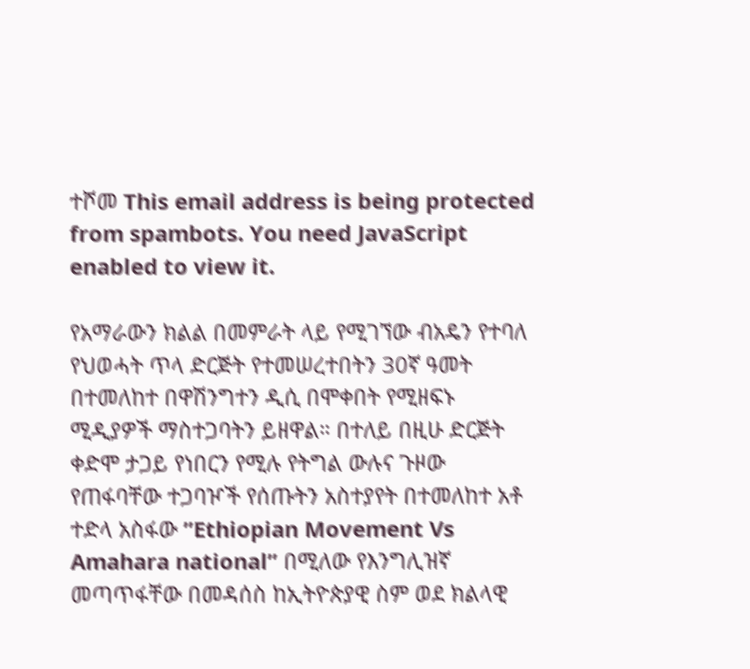ተሾመ This email address is being protected from spambots. You need JavaScript enabled to view it.

የአማራውን ክልል በመምራት ላይ የሚገኘው ብአዴን የተባለ የህወሓት ጥላ ድርጅት የተመሠረተበትን 30ኛ ዓመት በተመለከተ በዋሽንግተን ዲሲ በሞቀበት የሚዘፍኑ ሚዲያዎች ማስተጋባትን ይዘዋል። በተለይ በዚሁ ድርጅት ቀድሞ ታጋይ የነበርን የሚሉ የትግል ውሉና ጉዞው የጠፋባቸው ተጋባዦች የሰጡትን አስተያየት በተመለከተ አቶ ተድላ አስፋው ”Ethiopian Movement Vs Amahara national” በሚለው የእንግሊዝኛ መጣጥፋቸው በመዳሰስ ከኢትዮጵያዊ ስም ወደ ክልላዊ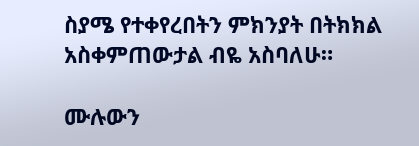ስያሜ የተቀየረበትን ምክንያት በትክክል አስቀምጠውታል ብዬ አስባለሁ።

ሙሉውን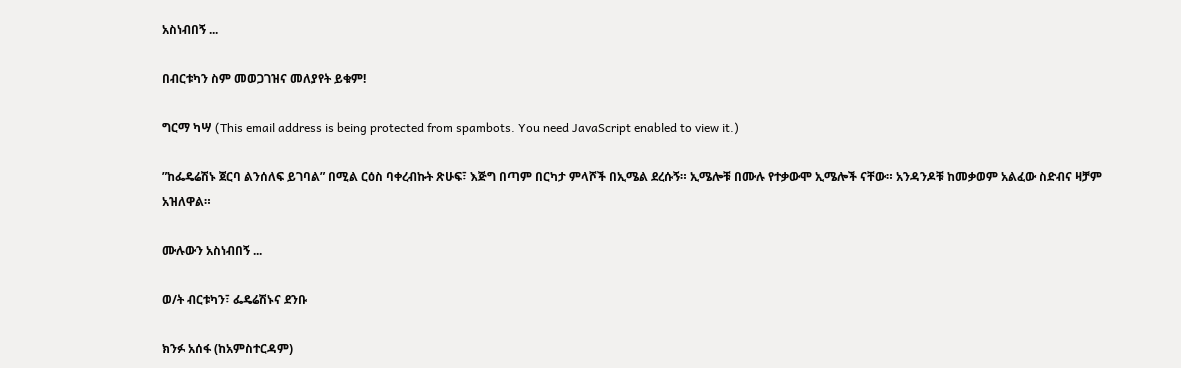አስነብበኝ ...

በብርቱካን ስም መወጋገዝና መለያየት ይቁም!

ግርማ ካሣ (This email address is being protected from spambots. You need JavaScript enabled to view it.)

”ከፌዴሬሽኑ ጀርባ ልንሰለፍ ይገባል” በሚል ርዕስ ባቀረብኩት ጽሁፍ፣ እጅግ በጣም በርካታ ምላሾች በኢሜል ደረሱኝ። ኢሜሎቹ በሙሉ የተቃውሞ ኢሜሎች ናቸው። አንዳንዶቹ ከመቃወም አልፈው ስድብና ዛቻም አዝለዋል።

ሙሉውን አስነብበኝ ...

ወ/ት ብርቱካን፣ ፌዴሬሽኑና ደንቡ

ክንፉ አሰፋ (ከአምስተርዳም)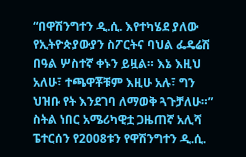“በዋሽንግተን ዲ.ሲ. እየተካሄደ ያለው የኢትዮጵያውያን ስፖርትና ባህል ፌዴሬሽ በዓል ሦስተኛ ቀኑን ይዟል። እኔ እዚህ አለሁ፣ ተጫዋቾቹም እዚሁ አሉ፣ ግን ህዝቡ የት እንደገባ ለማወቅ ጓጉቻለሁ።” ስትል ነበር አሜሪካዊቷ ጋዜጠኛ አሊሻ ፔተርሰን የ2008ቱን የዋሽንግተን ዲ.ሲ.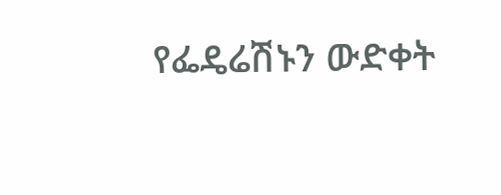የፌዴሬሽኑን ውድቀት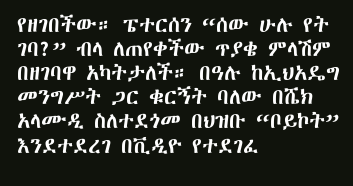የዘገበችው። ፔተርሰን “ሰው ሁሉ የት ገባ?” ብላ ለጠየቀችው ጥያቄ ምላሽም በዘገባዋ አካትታለች። በዓሉ ከኢህአዴግ መንግሥት ጋር ቁርኝት ባለው በሼክ አላሙዲ ስለተደጎመ በህዝቡ “ቦይኮት” እንደተደረገ በቪዲዮ የተደገፈ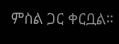ምስል ጋር ቀርቧል።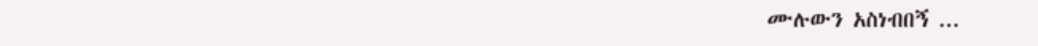ሙሉውን አስነብበኝ ...